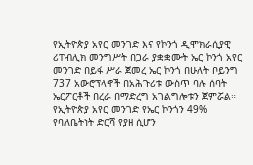የኢትዮጵያ አየር መንገድ እና የኮንጎ ዲሞክራሲያዊ ሪፐብሊክ መንግሥት በጋራ ያቋቋሙት ኤር ኮንጎ አየር መንገድ በይፋ ሥራ ጀመረ ኤር ኮንጎ በሁለት ቦይንግ 737 አውሮፕላኖች በአሕጉሪቱ ውስጥ ባሉ ሰባት ኤርፖርቶች በረራ በማድረግ አገልግሎቱን ጀምሯል። የኢትዮጵያ አየር መንገድ የኤር ኮንጎን 49% የባለቤትነት ድርሻ የያዘ ሲሆን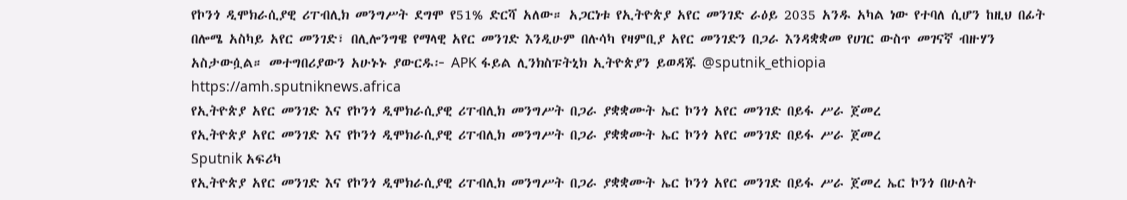የኮንጎ ዲሞክራሲያዊ ሪፐብሊክ መንግሥት ደግሞ የ51% ድርሻ አለው። አጋርነቱ የኢትዮጵያ አየር መንገድ ራዕይ 2035 አንዱ አካል ነው የተባለ ሲሆን ከዚህ በፊት በሎሜ አስካይ አየር መንገድ፣ በሊሎንግዌ የማላዊ አየር መንገድ እንዲሁም በሉሳካ የዛምቢያ አየር መንገድን በጋራ እንዳቋቋመ የሀገር ውስጥ መገናኛ ብዙሃን አስታውሷል። መተግበሪያውን አሁኑኑ ያውርዱ፦ APK ፋይል ሊንክስፑትኒክ ኢትዮጵያን ይወዳጁ @sputnik_ethiopia
https://amh.sputniknews.africa
የኢትዮጵያ አየር መንገድ እና የኮንጎ ዲሞክራሲያዊ ሪፐብሊክ መንግሥት በጋራ ያቋቋሙት ኤር ኮንጎ አየር መንገድ በይፋ ሥራ ጀመረ
የኢትዮጵያ አየር መንገድ እና የኮንጎ ዲሞክራሲያዊ ሪፐብሊክ መንግሥት በጋራ ያቋቋሙት ኤር ኮንጎ አየር መንገድ በይፋ ሥራ ጀመረ
Sputnik አፍሪካ
የኢትዮጵያ አየር መንገድ እና የኮንጎ ዲሞክራሲያዊ ሪፐብሊክ መንግሥት በጋራ ያቋቋሙት ኤር ኮንጎ አየር መንገድ በይፋ ሥራ ጀመረ ኤር ኮንጎ በሁለት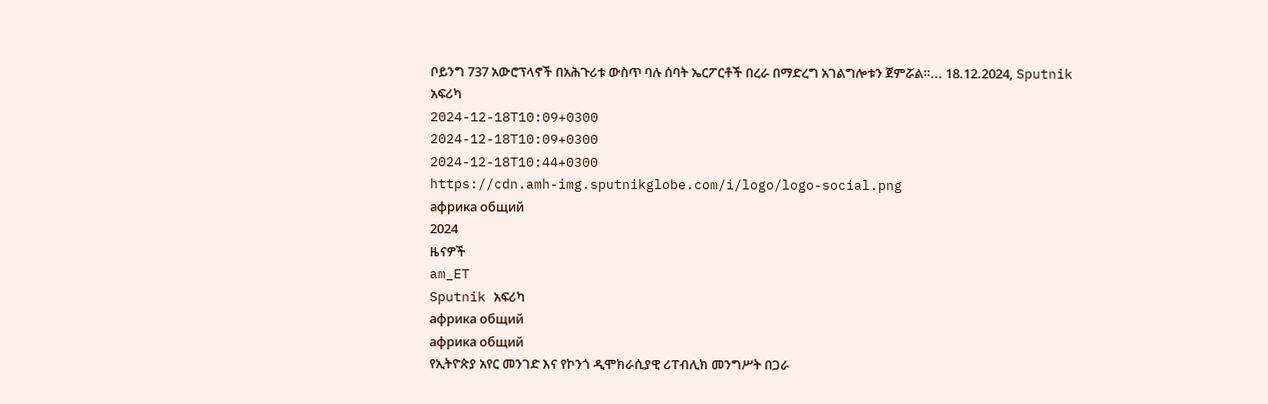ቦይንግ 737 አውሮፕላኖች በአሕጉሪቱ ውስጥ ባሉ ሰባት ኤርፖርቶች በረራ በማድረግ አገልግሎቱን ጀምሯል።... 18.12.2024, Sputnik አፍሪካ
2024-12-18T10:09+0300
2024-12-18T10:09+0300
2024-12-18T10:44+0300
https://cdn.amh-img.sputnikglobe.com/i/logo/logo-social.png
африка общий
2024
ዜናዎች
am_ET
Sputnik አፍሪካ
африка общий
африка общий
የኢትዮጵያ አየር መንገድ እና የኮንጎ ዲሞክራሲያዊ ሪፐብሊክ መንግሥት በጋራ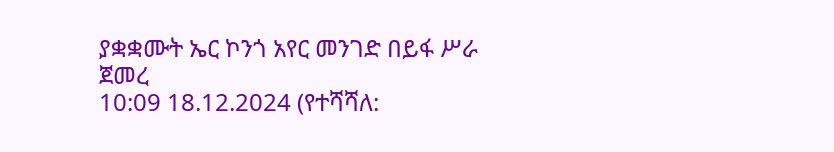ያቋቋሙት ኤር ኮንጎ አየር መንገድ በይፋ ሥራ ጀመረ
10:09 18.12.2024 (የተሻሻለ: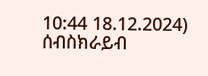10:44 18.12.2024)
ሰብስክራይብ